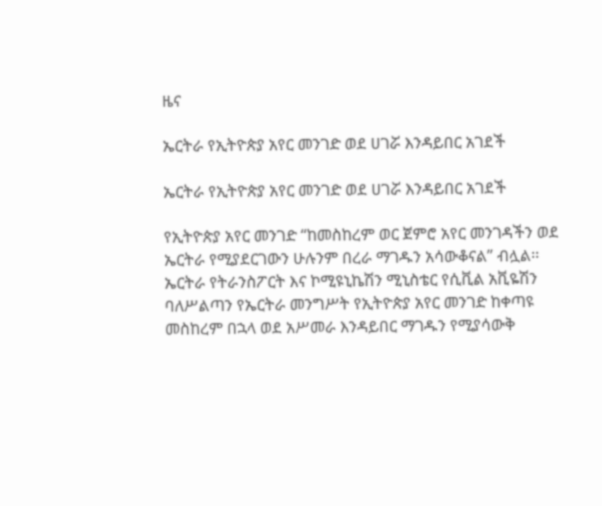ዜና

ኤርትራ የኢትዮጵያ አየር መንገድ ወደ ሀገሯ እንዳይበር አገደች

ኤርትራ የኢትዮጵያ አየር መንገድ ወደ ሀገሯ እንዳይበር አገደች

የኢትዮጵያ አየር መንገድ “ከመስከረም ወር ጀምሮ አየር መንገዳችን ወደ ኤርትራ የሚያደርገውን ሁሉንም በረራ ማገዱን አሳውቆናል” ብሏል፡፡ ኤርትራ የትራንስፖርት እና ኮሚዩኒኬሽን ሚኒስቴር የሲቪል አቪዬሽን ባለሥልጣን የኤርትራ መንግሥት የኢትዮጵያ አየር መንገድ ከቀጣዩ መስከረም በኋላ ወደ አሥመራ እንዳይበር ማገዱን የሚያሳውቅ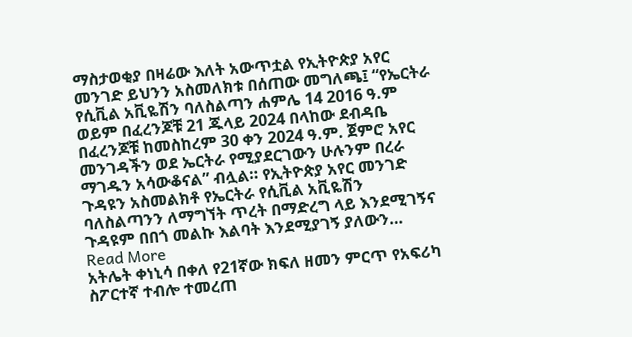ማስታወቂያ በዛሬው እለት አውጥቷል የኢትዮጵያ አየር መንገድ ይህንን አስመለክቱ በሰጠው መግለጫ፤ “የኤርትራ የሲቪል አቪዬሽን ባለስልጣን ሐምሌ 14 2016 ዓ.ም ወይም በፈረንጆቹ 21 ጁላይ 2024 በላከው ደብዳቤ በፈረንጆቹ ከመስከረም 30 ቀን 2024 ዓ.ም. ጀምሮ አየር መንገዳችን ወደ ኤርትራ የሚያደርገውን ሁሉንም በረራ ማገዱን አሳውቆናል” ብሏል። የኢትዮጵያ አየር መንገድ ጉዳዩን አስመልክቶ የኤርትራ የሲቪል አቪዬሽን ባለስልጣንን ለማግኘት ጥረት በማድረግ ላይ እንደሚገኝና ጉዳዩም በበጎ መልኩ እልባት እንደሚያገኝ ያለውን…
Read More
አትሌት ቀነኒሳ በቀለ የ21ኛው ክፍለ ዘመን ምርጥ የአፍሪካ ስፖርተኛ ተብሎ ተመረጠ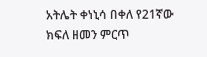አትሌት ቀነኒሳ በቀለ የ21ኛው ክፍለ ዘመን ምርጥ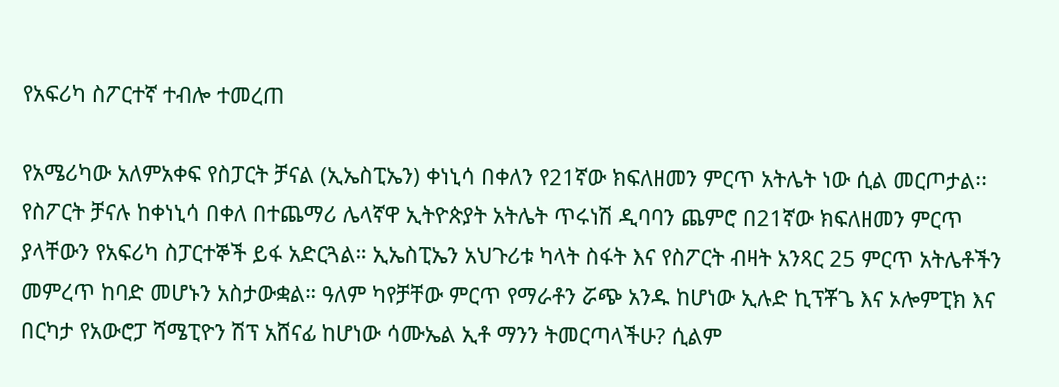የአፍሪካ ስፖርተኛ ተብሎ ተመረጠ

የአሜሪካው አለምአቀፍ የስፓርት ቻናል (ኢኤስፒኤን) ቀነኒሳ በቀለን የ21ኛው ክፍለዘመን ምርጥ አትሌት ነው ሲል መርጦታል፡፡ የስፖርት ቻናሉ ከቀነኒሳ በቀለ በተጨማሪ ሌላኛዋ ኢትዮጵያት አትሌት ጥሩነሽ ዲባባን ጨምሮ በ21ኛው ክፍለዘመን ምርጥ ያላቸውን የአፍሪካ ስፓርተኞች ይፋ አድርጓል። ኢኤስፒኤን አህጉሪቱ ካላት ስፋት እና የስፖርት ብዛት አንጻር 25 ምርጥ አትሌቶችን መምረጥ ከባድ መሆኑን አስታውቋል። ዓለም ካየቻቸው ምርጥ የማራቶን ሯጭ አንዱ ከሆነው ኢሉድ ኪፕቾጌ እና ኦሎምፒክ እና በርካታ የአውሮፓ ሻሜፒዮን ሽፕ አሸናፊ ከሆነው ሳሙኤል ኢቶ ማንን ትመርጣላችሁ? ሲልም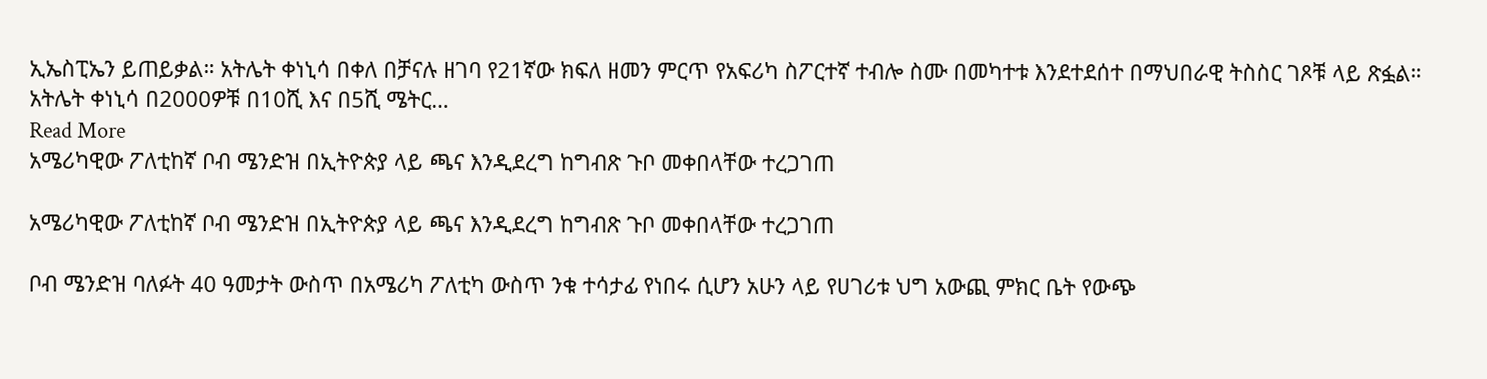ኢኤስፒኤን ይጠይቃል። አትሌት ቀነኒሳ በቀለ በቻናሉ ዘገባ የ21ኛው ክፍለ ዘመን ምርጥ የአፍሪካ ስፖርተኛ ተብሎ ስሙ በመካተቱ እንደተደሰተ በማህበራዊ ትስስር ገጾቹ ላይ ጽፏል። አትሌት ቀነኒሳ በ2000ዎቹ በ10ሺ እና በ5ሺ ሜትር…
Read More
አሜሪካዊው ፖለቲከኛ ቦብ ሜንድዝ በኢትዮጵያ ላይ ጫና እንዲደረግ ከግብጽ ጉቦ መቀበላቸው ተረጋገጠ

አሜሪካዊው ፖለቲከኛ ቦብ ሜንድዝ በኢትዮጵያ ላይ ጫና እንዲደረግ ከግብጽ ጉቦ መቀበላቸው ተረጋገጠ

ቦብ ሜንድዝ ባለፉት 40 ዓመታት ውስጥ በአሜሪካ ፖለቲካ ውስጥ ንቁ ተሳታፊ የነበሩ ሲሆን አሁን ላይ የሀገሪቱ ህግ አውጪ ምክር ቤት የውጭ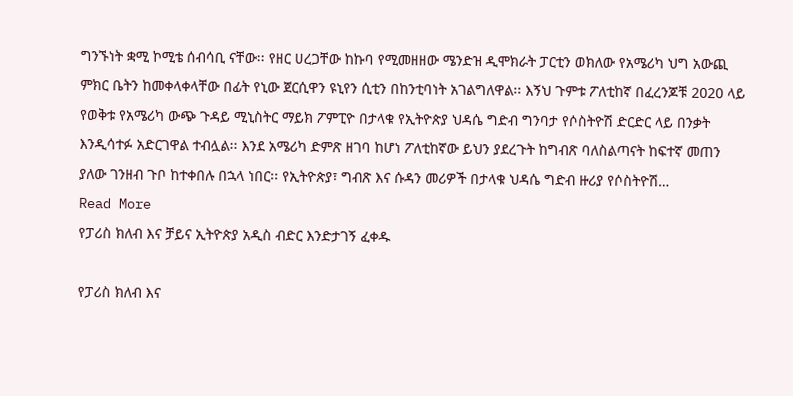ግንኙነት ቋሚ ኮሚቴ ሰብሳቢ ናቸው፡፡ የዘር ሀረጋቸው ከኩባ የሚመዘዘው ሜንድዝ ዲሞክራት ፓርቲን ወክለው የአሜሪካ ህግ አውጪ ምክር ቤትን ከመቀላቀላቸው በፊት የኒው ጀርሲዋን ዩኒየን ሲቲን በከንቲባነት አገልግለዋል፡፡ እኝህ ጉምቱ ፖለቲከኛ በፈረንጆቹ 2020 ላይ የወቅቱ የአሜሪካ ውጭ ጉዳይ ሚኒስትር ማይክ ፖምፒዮ በታላቁ የኢትዮጵያ ህዳሴ ግድብ ግንባታ የሶስትዮሽ ድርድር ላይ በንቃት እንዲሳተፉ አድርገዋል ተብሏል፡፡ እንደ አሜሪካ ድምጽ ዘገባ ከሆነ ፖለቲከኛው ይህን ያደረጉት ከግብጽ ባለስልጣናት ከፍተኛ መጠን ያለው ገንዘብ ጉቦ ከተቀበሉ በኋላ ነበር፡፡ የኢትዮጵያ፣ ግብጽ እና ሱዳን መሪዎች በታላቁ ህዳሴ ግድብ ዙሪያ የሶስትዮሽ…
Read More
የፓሪስ ክለብ እና ቻይና ኢትዮጵያ አዲስ ብድር እንድታገኝ ፈቀዱ

የፓሪስ ክለብ እና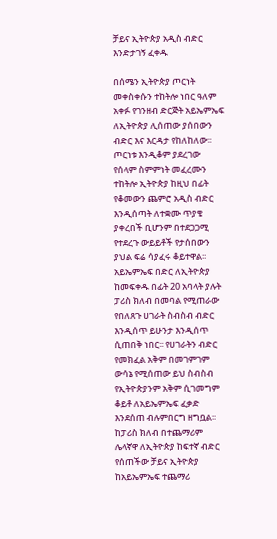ቻይና ኢትዮጵያ አዲስ ብድር እንድታገኝ ፈቀዱ

በሰሜን ኢትዮጵያ ጦርነት መቀስቀሱን ተከትሎ ነበር ዓለም አቀፉ የገንዘብ ድርጅት አይኤምኤፍ ለኢትዮጵያ ሊሰጠው ያሰበውን ብድር እና እርዳታ የከለከለው፡፡ ጦርነቱ እንዲቆም ያደረገው የሰላም ስምምነት መፈረሙን ተከትሎ ኢትዮጵያ ከዚህ በፊት የቆመውን ጨምሮ አዲስ ብድር እንዲሰጣት ለተቋሙ ጥያቄ ያቀረበች ቢሆንም በተደጋጋሚ የተደረጉ ውይይቶች የታሰበውን ያህል ፍሬ ሳያፈሩ ቆይተዋል፡፡ አይኤምኤፍ በድር ለኢትዮጵያ ከመፍቀዱ በፊት 20 አባላት ያሉት ፓሪስ ክለብ በመባል የሚጠራው የበለጸጉ ሀገራት ስብስብ ብድር እንዲሰጥ ይሁንታ እንዲሰጥ ሲጠበቅ ነበር፡፡ የሀገራትን ብድር የመክፈል አቅም በመገምገም ውሳኔ የሚሰጠው ይህ ስብስብ የኢትዮጵያንም አቅም ሲገመግም ቆይቶ ለአይኤምኤፍ ፈቃድ እንደሰጠ ብሉምበርግ ዘግቧል፡፡ ከፓሪስ ክለብ በተጨማሪም ሌላኛዋ ለኢትዮጵያ ከፍተኛ ብድር የሰጠችው ቻይና ኢትዮጵያ ከአይኤምኤፍ ተጨማሪ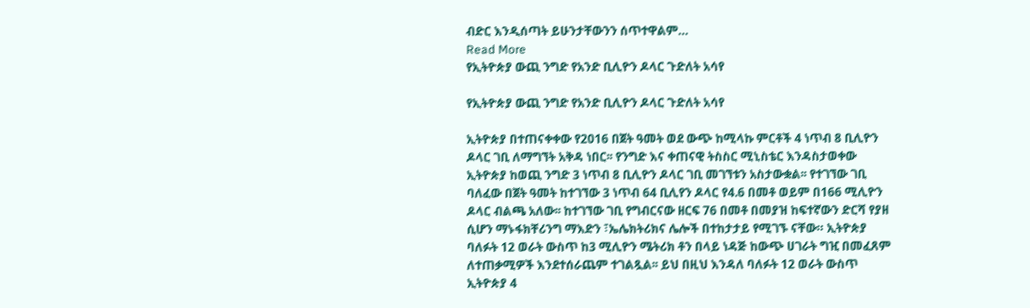ብድር እንዲሰጣት ይሁንታቸውንን ሰጥተዋልም…
Read More
የኢትዮጵያ ውጪ ንግድ የአንድ ቢሊዮን ዶላር ጉድለት አሳየ

የኢትዮጵያ ውጪ ንግድ የአንድ ቢሊዮን ዶላር ጉድለት አሳየ

ኢትዮጵያ በተጠናቀቀው የ2016 በጀት ዓመት ወደ ውጭ ከሚላኩ ምርቶች 4 ነጥብ 8 ቢሊዮን ዶላር ገቢ ለማግኘት አቅዳ ነበር፡፡ የንግድ እና ቀጠናዊ ትስስር ሚኒስቴር እንዳስታወቀው ኢትዮጵያ ከወጪ ንግድ 3 ነጥብ 8 ቢሊዮን ዶላር ገቢ መገኘቱን አስታውቋል፡፡ የተገኘው ገቢ ባለፈው በጀት ዓመት ከተገኘው 3 ነጥብ 64 ቢሊየን ዶላር የ4.6 በመቶ ወይም በ166 ሚሊዮን ዶላር ብልጫ አለው፡፡ ከተገኘው ገቢ የግብርናው ዘርፍ 76 በመቶ በመያዝ ከፍተኛውን ድርሻ የያዘ ሲሆን ማኑፋክቸሪንግ ማእድን ፣ኤሌክትሪክና ሌሎች በተከታታይ የሚገኙ ናቸው። ኢትዮጵያ ባለፉት 12 ወራት ውስጥ ከ3 ሚሊዮን ሜትሪክ ቶን በላይ ነዳጅ ከውጭ ሀገራት ግዢ በመፈጸም ለተጠቃሚዎች እንደተሰራጨም ተገልጿል፡፡ ይህ በዚህ እንዳለ ባለፉት 12 ወራት ውስጥ ኢትዮጵያ 4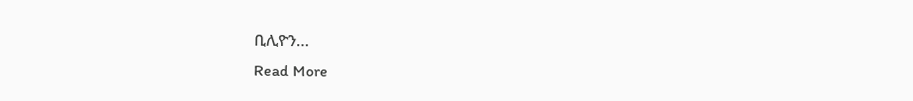ቢሊዮን…
Read More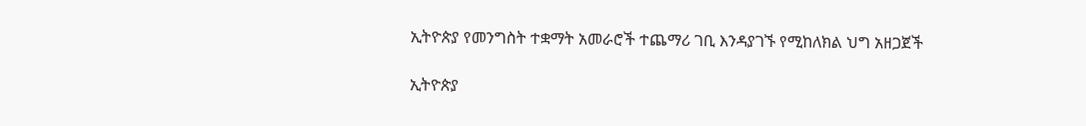ኢትዮጵያ የመንግስት ተቋማት አመራሮች ተጨማሪ ገቢ እንዳያገኙ የሚከለክል ህግ አዘጋጀች

ኢትዮጵያ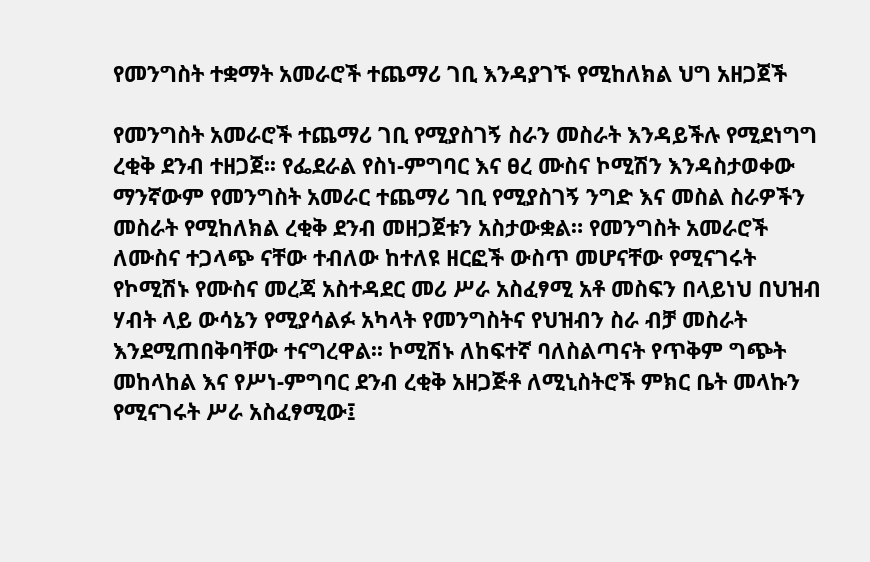የመንግስት ተቋማት አመራሮች ተጨማሪ ገቢ እንዳያገኙ የሚከለክል ህግ አዘጋጀች

የመንግስት አመራሮች ተጨማሪ ገቢ የሚያስገኝ ስራን መስራት እንዳይችሉ የሚደነግግ ረቂቅ ደንብ ተዘጋጀ፡፡ የፌደራል የስነ-ምግባር እና ፀረ ሙስና ኮሚሽን እንዳስታወቀው ማንኛውም የመንግስት አመራር ተጨማሪ ገቢ የሚያስገኝ ንግድ እና መስል ስራዎችን መስራት የሚከለክል ረቂቅ ደንብ መዘጋጀቱን አስታውቋል። የመንግስት አመራሮች ለሙስና ተጋላጭ ናቸው ተብለው ከተለዩ ዘርፎች ውስጥ መሆናቸው የሚናገሩት የኮሚሽኑ የሙስና መረጃ አስተዳደር መሪ ሥራ አስፈፃሚ አቶ መስፍን በላይነህ በህዝብ ሃብት ላይ ውሳኔን የሚያሳልፉ አካላት የመንግስትና የህዝብን ስራ ብቻ መስራት እንደሚጠበቅባቸው ተናግረዋል፡፡ ኮሚሽኑ ለከፍተኛ ባለስልጣናት የጥቅም ግጭት መከላከል እና የሥነ-ምግባር ደንብ ረቂቅ አዘጋጅቶ ለሚኒስትሮች ምክር ቤት መላኩን የሚናገሩት ሥራ አስፈፃሚው፤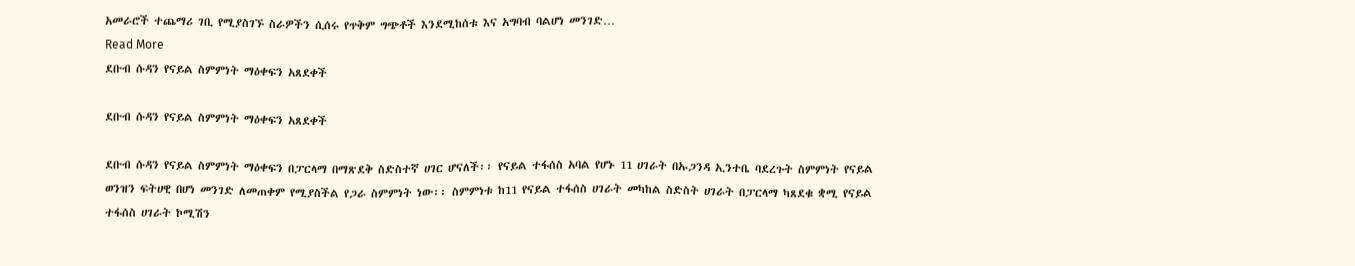አመራሮች ተጨማሪ ገቢ የሚያስገኙ ስራዎችን ሲሰሩ የጥቅም ግጭቶች እንደሚከሰቱ እና አግባብ ባልሆነ መንገድ…
Read More
ደቡብ ሱዳን የናይል ስምምነት ማዕቀፍን አጸደቀች

ደቡብ ሱዳን የናይል ስምምነት ማዕቀፍን አጸደቀች

ደቡብ ሱዳን የናይል ስምምነት ማዕቀፍን በፓርላማ በማጽደቅ ስድስተኛ ሀገር ሆናለች፡፡ የናይል ተፋሰስ አባል የሆኑ 11 ሀገራት በኡጋንዳ ኢንተቤ ባደረጉት ስምምነት የናይል ወንዝን ፍትሀዊ በሆነ መንገድ ለመጠቀም የሚያስችል የጋራ ስምምነት ነው፡፡ ስምምነቱ ከ11 የናይል ተፋሰስ ሀገራት መካከል ስድስት ሀገራት በፓርላማ ካጸደቁ ቋሚ የናይል ተፋሰስ ሀገራት ኮሚሽን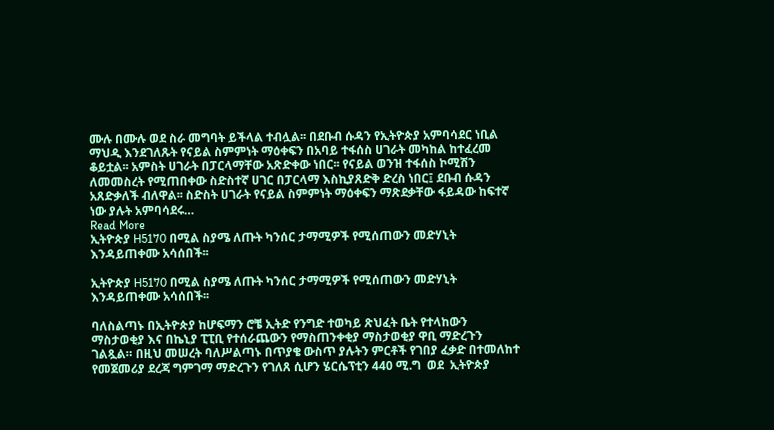ሙሉ በሙሉ ወደ ስራ መግባት ይችላል ተብሏል፡፡ በደቡብ ሱዳን የኢትዮጵያ አምባሳደር ነቢል ማህዲ እንደገለጹት የናይል ስምምነት ማዕቀፍን በአባይ ተፋሰስ ሀገራት መካከል ከተፈረመ ቆይቷል፡፡ አምስት ሀገራት በፓርላማቸው አጽድቀው ነበር፡፡ የናይል ወንዝ ተፋሰስ ኮሚሽን ለመመስረት የሚጠበቀው ስድስተኛ ሀገር በፓርላማ እስኪያጸድቅ ድረስ ነበር፤ ደቡብ ሱዳን አጸድቃለች ብለዋል፡፡ ስድስት ሀገራት የናይል ስምምነት ማዕቀፍን ማጽደቃቸው ፋይዳው ከፍተኛ ነው ያሉት አምባሳደሩ…
Read More
ኢትዮጵያ H5170 በሚል ስያሜ ለጡት ካንሰር ታማሚዎች የሚሰጠውን መድሃኒት እንዳይጠቀሙ አሳሰበች፡፡

ኢትዮጵያ H5170 በሚል ስያሜ ለጡት ካንሰር ታማሚዎች የሚሰጠውን መድሃኒት እንዳይጠቀሙ አሳሰበች፡፡

ባለስልጣኑ በኢትዮጵያ ከሆፍማን ሮቼ ኢትድ የንግድ ተወካይ ጽህፈት ቤት የተላከውን ማስታወቂያ እና በኬኒያ ፒፒቢ የተሰራጨውን የማስጠንቀቂያ ማስታወቂያ ዋቢ ማድረጉን ገልጿል። በዚህ መሠረት ባለሥልጣኑ በጥያቄ ውስጥ ያሉትን ምርቶች የገበያ ፈቃድ በተመለከተ የመጀመሪያ ደረጃ ግምገማ ማድረጉን የገለጸ ሲሆን ሄርሴፕቲን 440 ሚ.ግ  ወደ  ኢትዮጵያ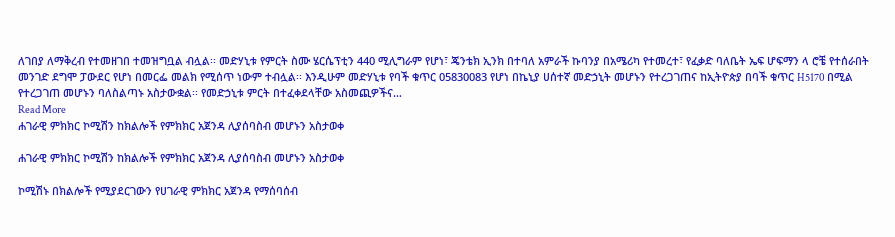ለገበያ ለማቅረብ የተመዘገበ ተመዝግቧል ብሏል፡፡ መድሃኒቱ የምርት ስሙ ሄርሴፕቲን 440 ሚሊግራም የሆነ፣ ጄንቴክ ኢንክ በተባለ አምራች ኩባንያ በአሜሪካ የተመረተ፣ የፈቃድ ባለቤት ኤፍ ሆፍማን ላ ሮቼ የተሰራበት መንገድ ደግሞ ፓውደር የሆነ በመርፌ መልክ የሚሰጥ ነውም ተብሏል፡፡ እንዲሁም መድሃኒቱ የባች ቁጥር 05830083 የሆነ በኬኒያ ሀሰተኛ መድኃኒት መሆኑን የተረጋገጠና ከኢትዮጵያ በባች ቁጥር H5170 በሚል የተረጋገጠ መሆኑን ባለስልጣኑ አስታውቋል፡፡ የመድኃኒቱ ምርት በተፈቀደላቸው አስመጪዎችና…
Read More
ሐገራዊ ምክክር ኮሚሽን ከክልሎች የምክክር አጀንዳ ሊያሰባስብ መሆኑን አስታወቀ

ሐገራዊ ምክክር ኮሚሽን ከክልሎች የምክክር አጀንዳ ሊያሰባስብ መሆኑን አስታወቀ

ኮሚሽኑ በክልሎች የሚያደርገውን የሀገራዊ ምክክር አጀንዳ የማሰባሰብ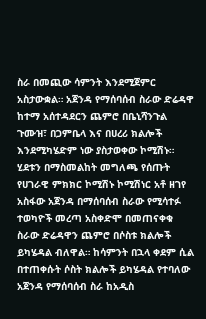ስራ በመጪው ሳምንት እንደሚጀምር አስታውቋል። አጀንዳ የማሰባሰብ ስራው ድሬዳዋ ከተማ አሰተዳደርን ጨምሮ በቤኒሻንጉል ጉሙዝ፣ በጋምቤላ እና በሀረሪ ክልሎች እንደሚካሄድም ነው ያስታወቀው ኮሚሽኑ። ሂደቱን በማስመልከት መግለጫ የሰጡት የሀገራዊ ምክክር ኮሚሽኑ ኮሚሽነር አቶ ዘገየ አስፋው አጀንዳ በማሰባሰብ ስራው የሚሳተፉ ተወካዮች መረጣ አስቀድሞ በመጠናቀቁ ስራው ድሬዳዋን ጨምሮ በሶስቱ ክልሎች ይካሄዳል ብለዋል። ከሳምንት በኋላ ቀደም ሲል በተጠቀሱት ሶስት ክልሎች ይካሄዳል የተባለው አጀንዳ የማሰባሰብ ስራ ከአዲስ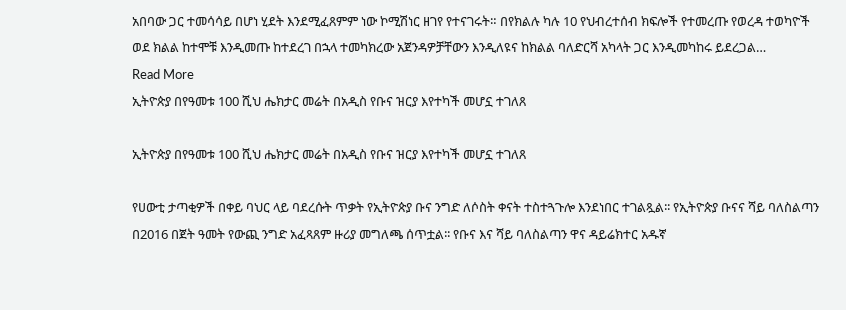አበባው ጋር ተመሳሳይ በሆነ ሂደት እንደሚፈጸምም ነው ኮሚሽነር ዘገየ የተናገሩት። በየክልሉ ካሉ 10 የህብረተሰብ ክፍሎች የተመረጡ የወረዳ ተወካዮች ወደ ክልል ከተሞቹ እንዲመጡ ከተደረገ በኋላ ተመካክረው አጀንዳዎቻቸውን እንዲለዩና ከክልል ባለድርሻ አካላት ጋር እንዲመካከሩ ይደረጋል…
Read More
ኢትዮጵያ በየዓመቱ 100 ሺህ ሔክታር መሬት በአዲስ የቡና ዝርያ እየተካች መሆኗ ተገለጸ

ኢትዮጵያ በየዓመቱ 100 ሺህ ሔክታር መሬት በአዲስ የቡና ዝርያ እየተካች መሆኗ ተገለጸ

የሀውቲ ታጣቂዎች በቀይ ባህር ላይ ባደረሱት ጥቃት የኢትዮጵያ ቡና ንግድ ለሶስት ቀናት ተስተጓጉሎ እንደነበር ተገልጿል፡፡ የኢትዮጵያ ቡናና ሻይ ባለስልጣን በ2016 በጀት ዓመት የውጪ ንግድ አፈጻጸም ዙሪያ መግለጫ ሰጥቷል፡፡ የቡና እና ሻይ ባለስልጣን ዋና ዳይሬክተር አዱኛ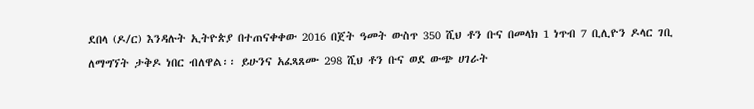ደበላ (ዶ/ር) እንዳሉት ኢትዮጵያ በተጠናቀቀው 2016 በጀት ዓመት ውስጥ 350 ሺህ ቶን ቡና በመላክ 1 ነጥብ 7 ቢሊዮን ዶላር ገቢ ለማግኘት ታቅዶ ነበር ብለዋል፡፡ ይሁንና አፈጻጸሙ 298 ሺህ ቶን ቡና ወደ ውጭ ሀገራት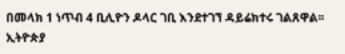በመላክ 1 ነጥብ 4 ቢሊዮን ዶላር ገቢ እንደተገኘ ዳይሬክተሩ ገልጸዋል፡፡ ኢትዮጵያ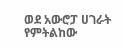ወደ አውሮፓ ሀገራት የምትልከው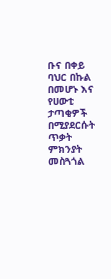ቡና በቀይ ባህር በኩል በመሆኑ እና የሀውቲ ታጣቂዎች በሚያደርሱት ጥቃት ምክንያት መስጓጎል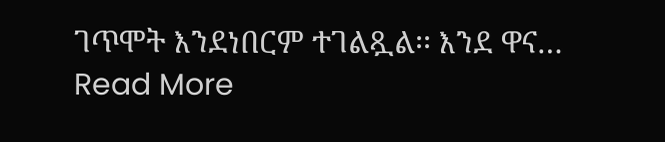ገጥሞት እንደነበርም ተገልጿል፡፡ እንደ ዋና…
Read More